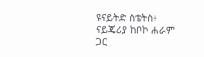ዩናይትድ ስቴትስ፥ ናይጄሪያ ከቦኮ ሐራም ጋር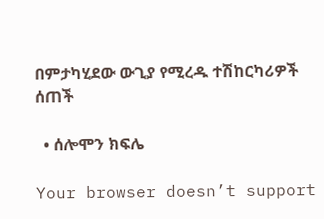በምታካሂደው ውጊያ የሚረዱ ተሽከርካሪዎች ሰጠች

  • ሰሎሞን ክፍሌ

Your browser doesn’t support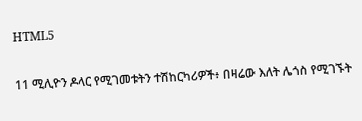HTML5

11 ሚሊዮን ዶላር የሚገመቱትን ተሽከርካሪዎች፥ በዛሬው እለት ሌጎስ የሚገኙት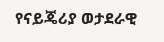የናይጄሪያ ወታደራዊ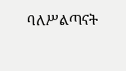ባለሥልጣናት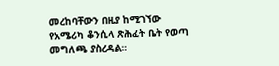መረከባቸውን በዚያ ከሚገኘው የአሜሪካ ቆንሲላ ጽሕፈት ቤት የወጣ መግለጫ ያስረዳል።